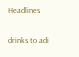Headlines

drinks to adi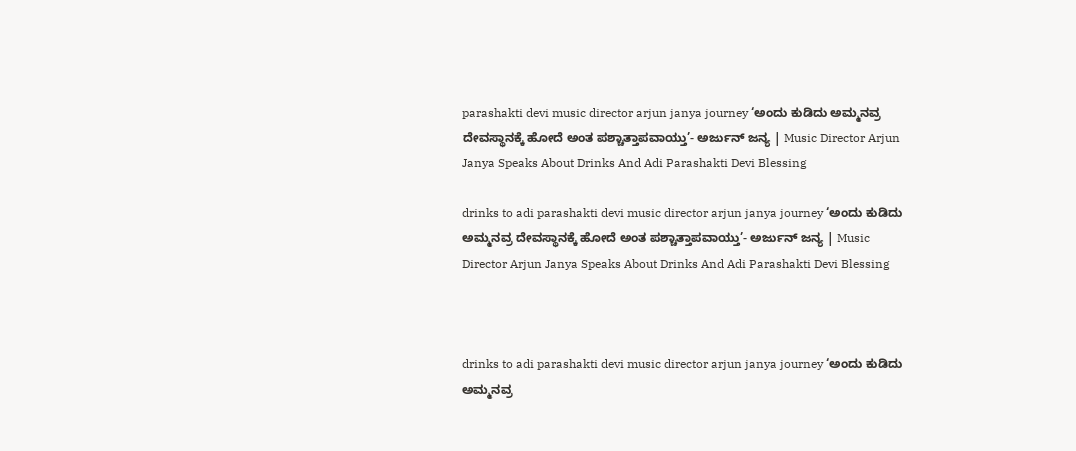parashakti devi music director arjun janya journey ‘ಅಂದು ಕುಡಿದು ಅಮ್ಮನವ್ರ ದೇವಸ್ಥಾನಕ್ಕೆ ಹೋದೆ ಅಂತ ಪಶ್ಚಾತ್ತಾಪವಾಯ್ತು’- ಅರ್ಜುನ್‌ ಜನ್ಯ | Music Director Arjun Janya Speaks About Drinks And Adi Parashakti Devi Blessing

drinks to adi parashakti devi music director arjun janya journey ‘ಅಂದು ಕುಡಿದು ಅಮ್ಮನವ್ರ ದೇವಸ್ಥಾನಕ್ಕೆ ಹೋದೆ ಅಂತ ಪಶ್ಚಾತ್ತಾಪವಾಯ್ತು’- ಅರ್ಜುನ್‌ ಜನ್ಯ | Music Director Arjun Janya Speaks About Drinks And Adi Parashakti Devi Blessing



drinks to adi parashakti devi music director arjun janya journey ‘ಅಂದು ಕುಡಿದು ಅಮ್ಮನವ್ರ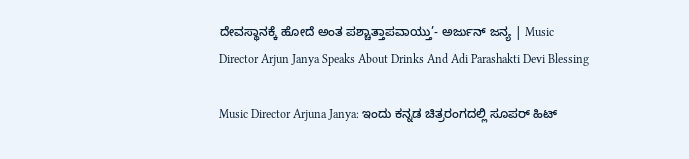ದೇವಸ್ಥಾನಕ್ಕೆ ಹೋದೆ ಅಂತ ಪಶ್ಚಾತ್ತಾಪವಾಯ್ತು’- ಅರ್ಜುನ್‌ ಜನ್ಯ | Music Director Arjun Janya Speaks About Drinks And Adi Parashakti Devi Blessing

Music Director Arjuna Janya: ಇಂದು ಕನ್ನಡ ಚಿತ್ರರಂಗದಲ್ಲಿ ಸೂಪರ್‌ ಹಿಟ್‌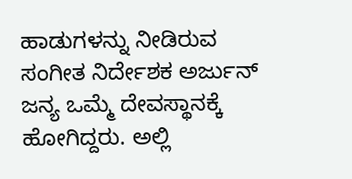ಹಾಡುಗಳನ್ನು ನೀಡಿರುವ ಸಂಗೀತ ನಿರ್ದೇಶಕ ಅರ್ಜುನ್‌ ಜನ್ಯ ಒಮ್ಮೆ ದೇವಸ್ಥಾನಕ್ಕೆ ಹೋಗಿದ್ದರು. ಅಲ್ಲಿ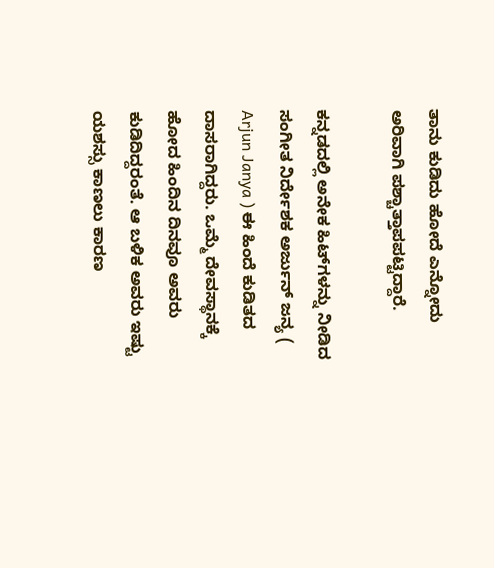ತಾನು ಕುಡಿದು ಹೋದೆ ಎನ್ನೋದು ಅರಿವಾಗಿ ಪಶ್ಚಾತ್ತಾಪಪಟ್ಟಿದ್ದಾರೆ.

ಕನ್ನಡದಲ್ಲಿ ಅನೇಕ ಹಿಟ್‌ಗಳನ್ನು ನೀಡಿದ ಸಂಗೀತ ನಿರ್ದೇಶಕ ಅರ್ಜುನ್‌ ಜನ್ಯ ( Arjun Janya ) ಈ ಹಿಂದೆ ಕುಡಿತದ ದಾಸರಾಗಿದ್ದರು. ಒಮ್ಮೆ ದೇವಸ್ಥಾನಕ್ಕೆ ಹೋದ ಹಿಂದಿನ ದಿನವೂ ಅವರು ಕುಡಿದಿದ್ದರಂತೆ. ಆ ಬಳಿಕ ಅವರು ಇಷ್ಟು ಯಶಸ್ಸು ಕಾಣಲು ಕಾರಣ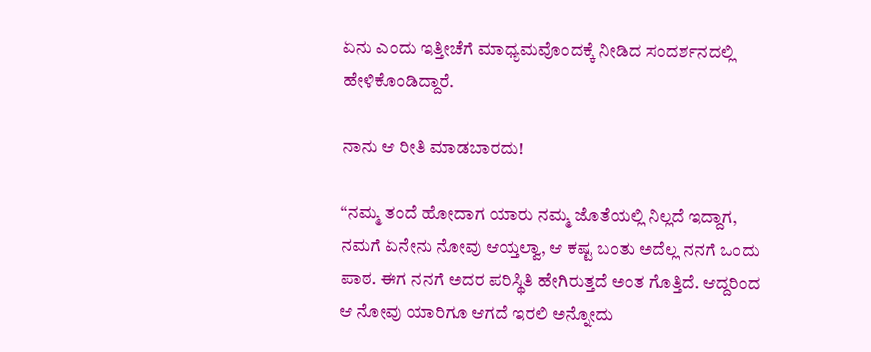ಏನು ಎಂದು ಇತ್ತೀಚೆಗೆ ಮಾಧ್ಯಮವೊಂದಕ್ಕೆ ನೀಡಿದ ಸಂದರ್ಶನದಲ್ಲಿ ಹೇಳಿಕೊಂಡಿದ್ದಾರೆ.

ನಾನು ಆ ರೀತಿ ಮಾಡಬಾರದು!

“ನಮ್ಮ ತಂದೆ ಹೋದಾಗ ಯಾರು ನಮ್ಮ ಜೊತೆಯಲ್ಲಿ ನಿಲ್ಲದೆ ಇದ್ದಾಗ, ನಮಗೆ ಏನೇನು ನೋವು ಆಯ್ತಲ್ವಾ, ಆ ಕಷ್ಟ ಬಂತು ಅದೆಲ್ಲ ನನಗೆ ಒಂದು ಪಾಠ. ಈಗ ನನಗೆ ಅದರ ಪರಿಸ್ಥಿತಿ ಹೇಗಿರುತ್ತದೆ ಅಂತ ಗೊತ್ತಿದೆ. ಆದ್ದರಿಂದ ಆ ನೋವು ಯಾರಿಗೂ ಆಗದೆ ಇರಲಿ ಅನ್ನೋದು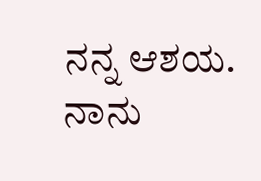ನನ್ನ ಆಶಯ. ನಾನು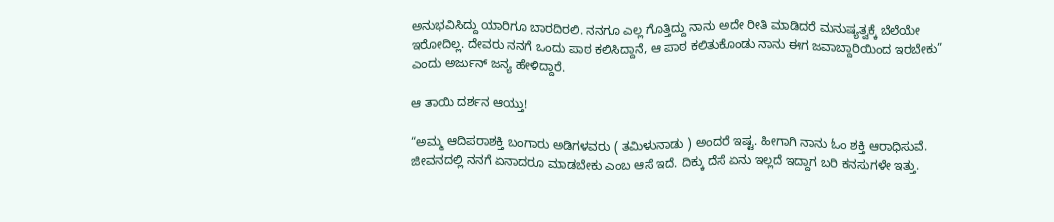ಅನುಭವಿಸಿದ್ದು ಯಾರಿಗೂ ಬಾರದಿರಲಿ. ನನಗೂ ಎಲ್ಲ ಗೊತ್ತಿದ್ದು ನಾನು ಅದೇ ರೀತಿ ಮಾಡಿದರೆ ಮನುಷ್ಯತ್ವಕ್ಕೆ ಬೆಲೆಯೇ ಇರೋದಿಲ್ಲ. ದೇವರು ನನಗೆ ಒಂದು ಪಾಠ ಕಲಿಸಿದ್ದಾನೆ, ಆ ಪಾಠ ಕಲಿತುಕೊಂಡು ನಾನು ಈಗ ಜವಾಬ್ದಾರಿಯಿಂದ ಇರಬೇಕು” ಎಂದು ಅರ್ಜುನ್‌ ಜನ್ಯ ಹೇಳಿದ್ದಾರೆ.

ಆ ತಾಯಿ ದರ್ಶನ ಆಯ್ತು!

“ಅಮ್ಮ ಆದಿಪರಾಶಕ್ತಿ ಬಂಗಾರು ಅಡಿಗಳವರು ( ತಮಿಳುನಾಡು ) ಅಂದರೆ ಇಷ್ಟ. ಹೀಗಾಗಿ ನಾನು ಓಂ ಶಕ್ತಿ ಆರಾಧಿಸುವೆ. ಜೀವನದಲ್ಲಿ ನನಗೆ ಏನಾದರೂ ಮಾಡಬೇಕು ಎಂಬ ಆಸೆ ಇದೆ. ದಿಕ್ಕು ದೆಸೆ ಏನು ಇಲ್ಲದೆ ಇದ್ದಾಗ ಬರಿ ಕನಸುಗಳೇ ಇತ್ತು.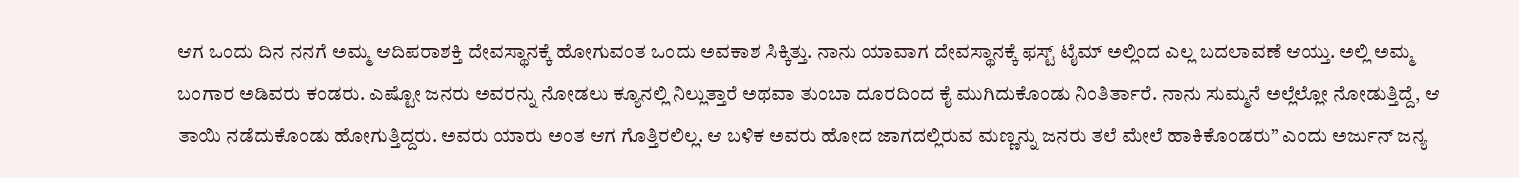ಆಗ ಒಂದು ದಿನ ನನಗೆ ಅಮ್ಮ ಆದಿಪರಾಶಕ್ತಿ ದೇವಸ್ಥಾನಕ್ಕೆ ಹೋಗುವಂತ ಒಂದು ಅವಕಾಶ ಸಿಕ್ಕಿತ್ತು. ನಾನು ಯಾವಾಗ ದೇವಸ್ಥಾನಕ್ಕೆ ಫಸ್ಟ್ ಟೈಮ್ ಅಲ್ಲಿಂದ ಎಲ್ಲ ಬದಲಾವಣೆ ಆಯ್ತು. ಅಲ್ಲಿ ಅಮ್ಮ ಬಂಗಾರ ಅಡಿವರು ಕಂಡರು. ಎಷ್ಟೋ ಜನರು ಅವರನ್ನು ನೋಡಲು ಕ್ಯೂನಲ್ಲಿ ನಿಲ್ಲುತ್ತಾರೆ ಅಥವಾ ತುಂಬಾ ದೂರದಿಂದ ಕೈ ಮುಗಿದುಕೊಂಡು ನಿಂತಿರ್ತಾರೆ. ನಾನು ಸುಮ್ಮನೆ ಅಲ್ಲೆಲ್ಲೋ ನೋಡುತ್ತಿದ್ದೆ, ಆ ತಾಯಿ ನಡೆದುಕೊಂಡು ಹೋಗುತ್ತಿದ್ದರು. ಅವರು ಯಾರು ಅಂತ ಆಗ ಗೊತ್ತಿರಲಿಲ್ಲ. ಆ ಬಳಿಕ ಅವರು ಹೋದ ಜಾಗದಲ್ಲಿರುವ ಮಣ್ಣನ್ನು ಜನರು ತಲೆ ಮೇಲೆ ಹಾಕಿಕೊಂಡರು” ಎಂದು ಅರ್ಜುನ್‌ ಜನ್ಯ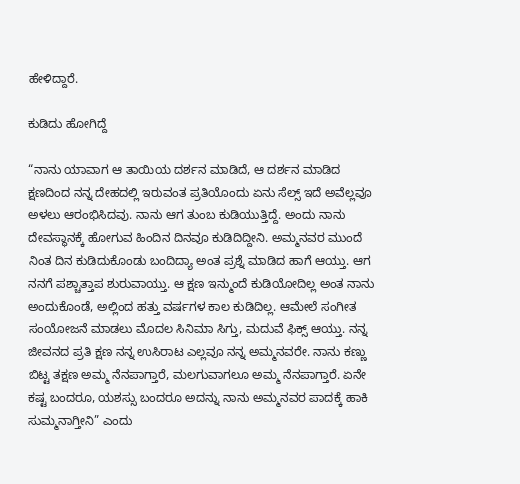ಹೇಳಿದ್ದಾರೆ.

ಕುಡಿದು ಹೋಗಿದ್ದೆ

“ನಾನು ಯಾವಾಗ ಆ ತಾಯಿಯ ದರ್ಶನ ಮಾಡಿದೆ, ಆ ದರ್ಶನ ಮಾಡಿದ ಕ್ಷಣದಿಂದ ನನ್ನ ದೇಹದಲ್ಲಿ ಇರುವಂತ ಪ್ರತಿಯೊಂದು ಏನು ಸೆಲ್ಸ್ ಇದೆ ಅವೆಲ್ಲವೂ ಅಳಲು ಆರಂಭಿಸಿದವು. ನಾನು ಆಗ ತುಂಬ ಕುಡಿಯುತ್ತಿದ್ದೆ. ಅಂದು ನಾನು ದೇವಸ್ಥಾನಕ್ಕೆ ಹೋಗುವ ಹಿಂದಿನ ದಿನವೂ ಕುಡಿದಿದ್ದೀನಿ. ಅಮ್ಮನವರ ಮುಂದೆ ನಿಂತ ದಿನ ಕುಡಿದುಕೊಂಡು ಬಂದಿದ್ಯಾ ಅಂತ ಪ್ರಶ್ನೆ ಮಾಡಿದ ಹಾಗೆ ಆಯ್ತು. ಆಗ ನನಗೆ ಪಶ್ಚಾತ್ತಾಪ ಶುರುವಾಯ್ತು. ಆ ಕ್ಷಣ ಇನ್ಮುಂದೆ ಕುಡಿಯೋದಿಲ್ಲ ಅಂತ ನಾನು ಅಂದುಕೊಂಡೆ, ಅಲ್ಲಿಂದ ಹತ್ತು ವರ್ಷಗಳ ಕಾಲ ಕುಡಿದಿಲ್ಲ. ಆಮೇಲೆ ಸಂಗೀತ ಸಂಯೋಜನೆ ಮಾಡಲು ಮೊದಲ ಸಿನಿಮಾ ಸಿಗ್ತು, ಮದುವೆ ಫಿಕ್ಸ್‌ ಆಯ್ತು. ನನ್ನ ಜೀವನದ ಪ್ರತಿ ಕ್ಷಣ ನನ್ನ ಉಸಿರಾಟ ಎಲ್ಲವೂ ನನ್ನ ಅಮ್ಮನವರೇ. ನಾನು ಕಣ್ಣು ಬಿಟ್ಟ ತಕ್ಷಣ ಅಮ್ಮ ನೆನಪಾಗ್ತಾರೆ, ಮಲಗುವಾಗಲೂ ಅಮ್ಮ ನೆನಪಾಗ್ತಾರೆ. ಏನೇ ಕಷ್ಟ ಬಂದರೂ, ಯಶಸ್ಸು ಬಂದರೂ ಅದನ್ನು ನಾನು ಅಮ್ಮನವರ ಪಾದಕ್ಕೆ ಹಾಕಿ ಸುಮ್ಮನಾಗ್ತೀನಿ” ಎಂದು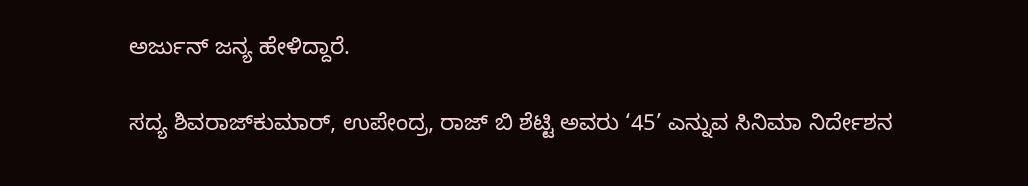ಅರ್ಜುನ್‌ ಜನ್ಯ ಹೇಳಿದ್ದಾರೆ.

ಸದ್ಯ ಶಿವರಾಜ್‌ಕುಮಾರ್‌, ಉಪೇಂದ್ರ, ರಾಜ್‌ ಬಿ ಶೆಟ್ಟಿ ಅವರು ‘45’ ಎನ್ನುವ ಸಿನಿಮಾ ನಿರ್ದೇಶನ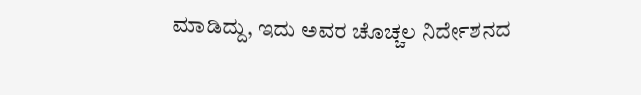ಮಾಡಿದ್ದು, ಇದು ಅವರ ಚೊಚ್ಚಲ ನಿರ್ದೇಶನದ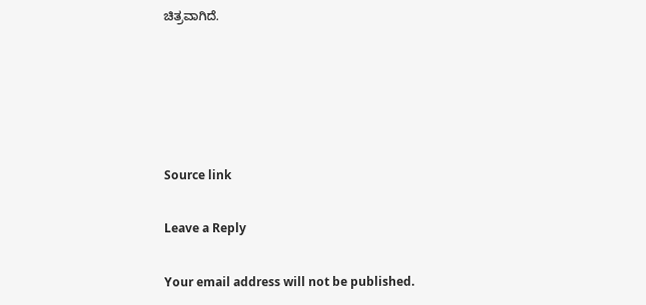ಚಿತ್ರವಾಗಿದೆ.





Source link

Leave a Reply

Your email address will not be published.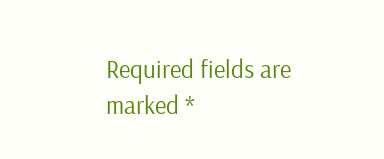Required fields are marked *